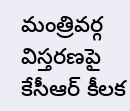మంత్రివర్గ విస్తరణపై కేసీఆర్ కీలక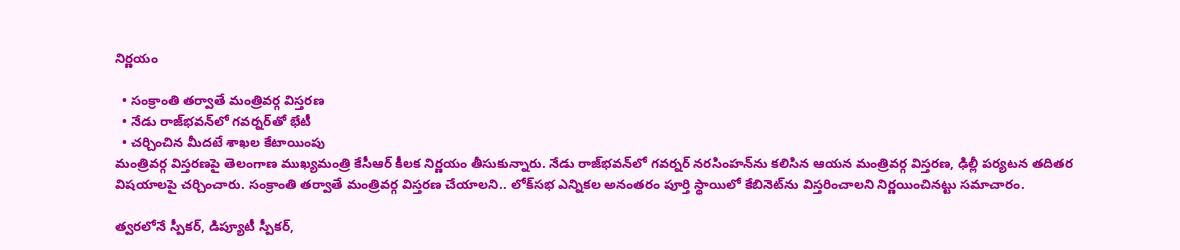నిర్ణయం

  • సంక్రాంతి తర్వాతే మంత్రివర్గ విస్తరణ
  • నేడు రాజ్‌భవన్‌లో గవర్నర్‌తో భేటీ
  • చర్చించిన మీదటే శాఖల కేటాయింపు
మంత్రివర్గ విస్తరణపై తెలంగాణ ముఖ్యమంత్రి కేసీఆర్ కీలక నిర్ణయం తీసుకున్నారు. నేడు రాజ్‌భవన్‌లో గవర్నర్‌ నరసింహన్‌ను కలిసిన ఆయన మంత్రివర్గ విస్తరణ, ఢిల్లీ పర్యటన తదితర విషయాలపై చర్చించారు. సంక్రాంతి తర్వాతే మంత్రివర్గ విస్తరణ చేయాలని.. లోక్‌సభ ఎన్నికల అనంతరం పూర్తి స్థాయిలో కేబినెట్‌ను విస్తరించాలని నిర్ణయించినట్టు సమాచారం.

త్వరలోనే స్పీకర్, డిప్యూటీ స్పీకర్,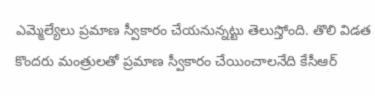ఎమ్మెల్యేలు ప్రమాణ స్వీకారం చేయనున్నట్టు తెలుస్తోంది. తొలి విడత కొందరు మంత్రులతో ప్రమాణ స్వీకారం చేయించాలనేది కేసీఆర్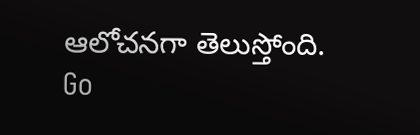ఆలోచనగా తెలుస్తోంది.
Go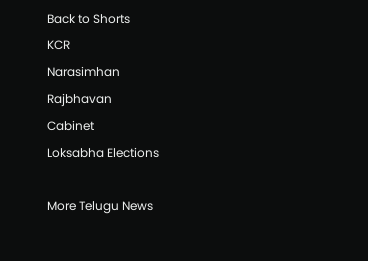Back to Shorts
KCR
Narasimhan
Rajbhavan
Cabinet
Loksabha Elections

More Telugu News